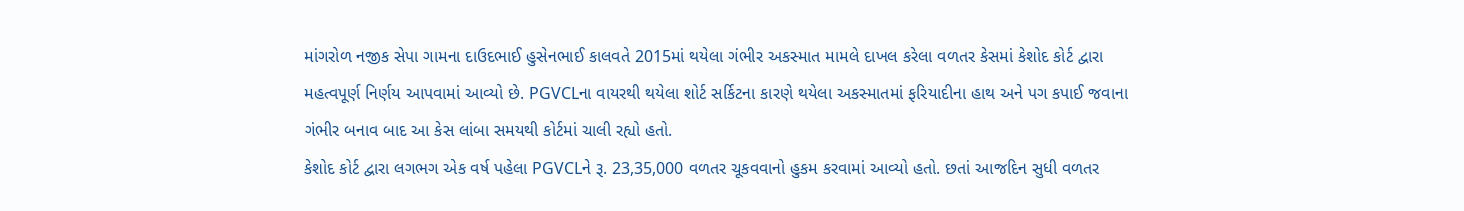માંગરોળ નજીક સેપા ગામના દાઉદભાઈ હુસેનભાઈ કાલવતે 2015માં થયેલા ગંભીર અકસ્માત મામલે દાખલ કરેલા વળતર કેસમાં કેશોદ કોર્ટ દ્વારા મહત્વપૂર્ણ નિર્ણય આપવામાં આવ્યો છે. PGVCLના વાયરથી થયેલા શોર્ટ સર્કિટના કારણે થયેલા અકસ્માતમાં ફરિયાદીના હાથ અને પગ કપાઈ જવાના ગંભીર બનાવ બાદ આ કેસ લાંબા સમયથી કોર્ટમાં ચાલી રહ્યો હતો.
કેશોદ કોર્ટ દ્વારા લગભગ એક વર્ષ પહેલા PGVCLને રૂ. 23,35,000 વળતર ચૂકવવાનો હુકમ કરવામાં આવ્યો હતો. છતાં આજદિન સુધી વળતર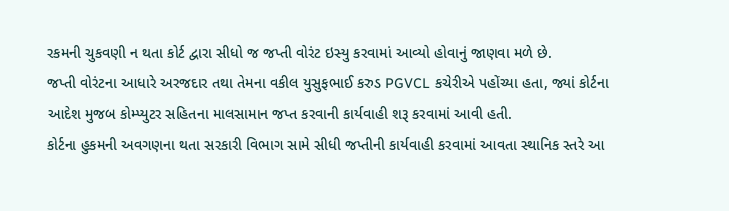રકમની ચુકવણી ન થતા કોર્ટ દ્વારા સીધો જ જપ્તી વોરંટ ઇસ્યુ કરવામાં આવ્યો હોવાનું જાણવા મળે છે.
જપ્તી વોરંટના આધારે અરજદાર તથા તેમના વકીલ યુસુફભાઈ કરુડ PGVCL કચેરીએ પહોંચ્યા હતા, જ્યાં કોર્ટના આદેશ મુજબ કોમ્પ્યુટર સહિતના માલસામાન જપ્ત કરવાની કાર્યવાહી શરૂ કરવામાં આવી હતી.
કોર્ટના હુકમની અવગણના થતા સરકારી વિભાગ સામે સીધી જપ્તીની કાર્યવાહી કરવામાં આવતા સ્થાનિક સ્તરે આ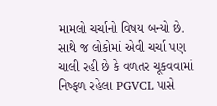મામલો ચર્ચાનો વિષય બન્યો છે. સાથે જ લોકોમાં એવી ચર્ચા પણ ચાલી રહી છે કે વળતર ચૂકવવામાં નિષ્ફળ રહેલા PGVCL પાસે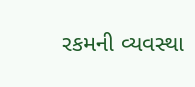રકમની વ્યવસ્થા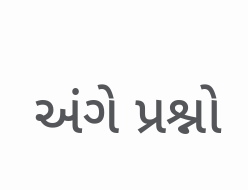અંગે પ્રશ્નો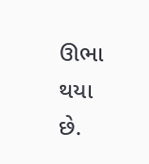ઊભા થયા છે.